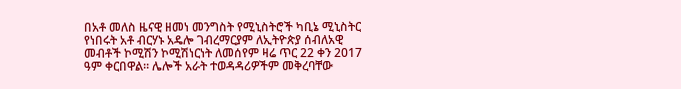በአቶ መለስ ዜናዊ ዘመነ መንግስት የሚኒስትሮች ካቢኔ ሚኒስትር የነበሩት አቶ ብርሃኑ አዴሎ ገብረማርያም ለኢትዮጵያ ሰብለአዊ መብቶች ኮሚሽን ኮሚሽነርነት ለመሰየም ዛሬ ጥር 22 ቀን 2017 ዓም ቀርበዋል። ሌሎች አራት ተወዳዳሪዎችም መቅረባቸው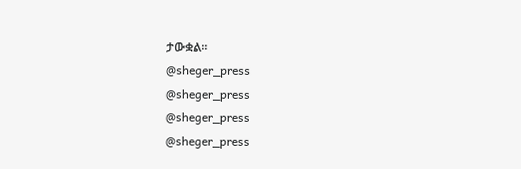ታውቋል።
@sheger_press
@sheger_press
@sheger_press
@sheger_press